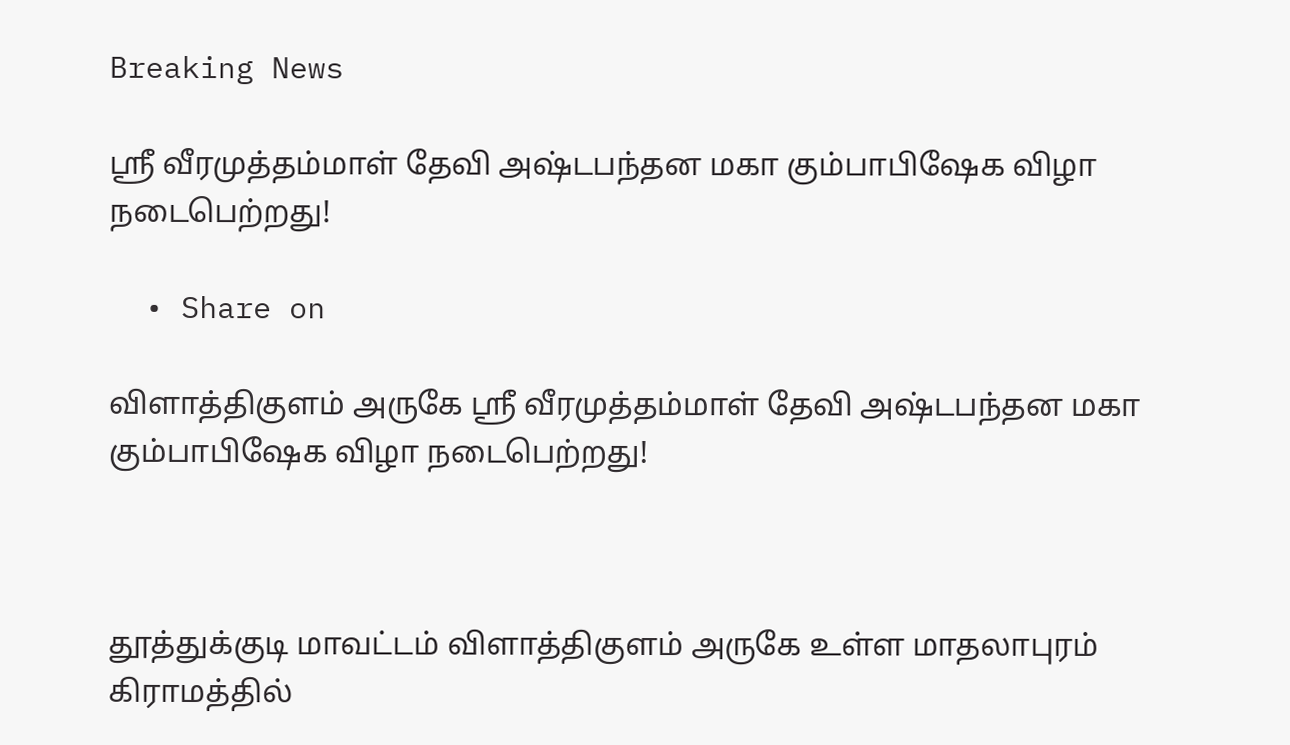Breaking News

ஸ்ரீ வீரமுத்தம்மாள் தேவி அஷ்டபந்தன மகா கும்பாபிஷேக விழா நடைபெற்றது!

  • Share on

விளாத்திகுளம் அருகே ஸ்ரீ வீரமுத்தம்மாள் தேவி அஷ்டபந்தன மகா கும்பாபிஷேக விழா நடைபெற்றது!



தூத்துக்குடி மாவட்டம் விளாத்திகுளம் அருகே உள்ள மாதலாபுரம் கிராமத்தில்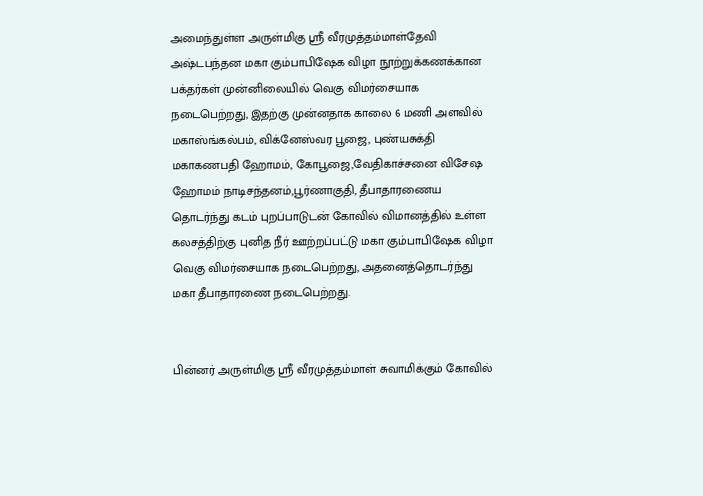அமைந்துள்ள அருள்மிகு ஸ்ரீ வீரமுத்தம்மாள்தேவி அஷ்டபந்தன மகா கும்பாபிஷேக விழா நூற்றுக்கணக்கான பக்தர்கள் முன்னிலையில் வெகு விமர்சையாக நடைபெற்றது, இதற்கு முன்னதாக காலை 6 மணி அளவில் மகாஸ்ங்கல்பம், விக்னேஸ்வர பூஜை, புண்யசுக்தி மகாகணபதி ஹோமம், கோபூஜை,வேதிகாச்சனை விசேஷ ஹோமம் நாடிசந்தனம்,பூர்ணாகுதி, தீபாதாரணைய தொடர்ந்து கடம் புறப்பாடுடன் கோவில் விமானத்தில் உள்ள கலசத்திற்கு புனித நீர் ஊற்றப்பட்டு மகா கும்பாபிஷேக விழா வெகு விமர்சையாக நடைபெற்றது, அதனைத்தொடர்ந்து மகா தீபாதாரணை நடைபெற்றது.


பின்னர் அருள்மிகு ஸ்ரீ வீரமுத்தம்மாள் சுவாமிக்கும் கோவில்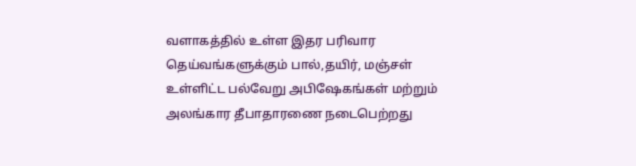வளாகத்தில் உள்ள இதர பரிவார தெய்வங்களுக்கும் பால்,தயிர், மஞ்சள் உள்ளிட்ட பல்வேறு அபிஷேகங்கள் மற்றும் அலங்கார தீபாதாரணை நடைபெற்றது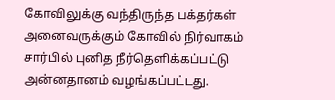கோவிலுக்கு வந்திருந்த பக்தர்கள் அனைவருக்கும் கோவில் நிர்வாகம் சார்பில் புனித நீர்தெளிக்கப்பட்டு அன்னதானம் வழங்கப்பட்டது.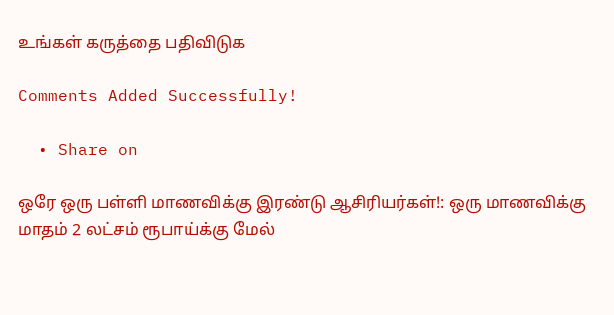உங்கள் கருத்தை பதிவிடுக

Comments Added Successfully!

  • Share on

ஒரே ஒரு பள்ளி மாணவிக்கு இரண்டு ஆசிரியர்கள்!: ஒரு மாணவிக்கு மாதம் 2 லட்சம் ரூபாய்க்கு மேல்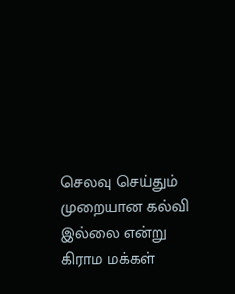செலவு செய்தும் முறையான கல்வி இல்லை என்று கிராம மக்கள்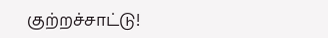குற்றச்சாட்டு!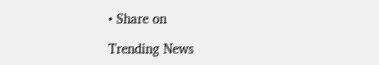• Share on

Trending News